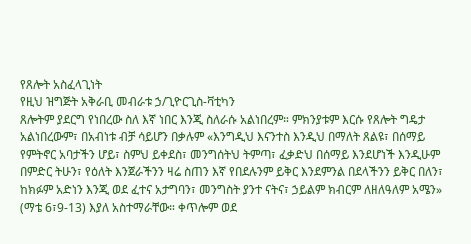የጸሎት አስፈላጊነት
የዚህ ዝግጅት አቅራቢ መብራቱ ኃ/ጊዮርጊስ-ቫቲካን
ጸሎትም ያደርግ የነበረው ስለ እኛ ነበር እንጂ ስለራሱ አልነበረም። ምክንያቱም እርሱ የጸሎት ግዴታ አልነበረውም፣ በአብነቱ ብቻ ሳይሆን በቃሉም «እንግዲህ እናንተስ እንዲህ በማለት ጸልዩ፣ በሰማይ የምትኖር አባታችን ሆይ፣ ስምህ ይቀደስ፣ መንግሰትህ ትምጣ፣ ፈቃድህ በሰማይ እንደሆነች እንዲሁም በምድር ትሁን፣ የዕለት እንጀራችንን ዛሬ ስጠን እኛ የበደሉንም ይቅር እንደምንል በደላችንን ይቅር በለን፣ ከክፉም አድነን እንጂ ወደ ፈተና አታግባን፣ መንግስት ያንተ ናትና፣ ኃይልም ክብርም ለዘለዓለም አሜን» (ማቴ 6፣9-13) እያለ አስተማራቸው። ቀጥሎም ወደ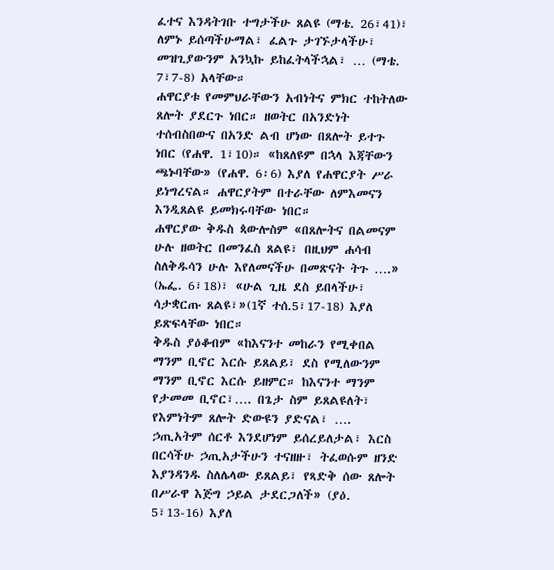ፈተና እንዳትገቡ ተግታችሁ ጸልዩ (ማቴ. 26፣41)፣ ለምኑ ይሰጣችሁማል፣ ፈልጉ ታገኙታላችሁ፣ መዝጊያውንም አንኳኩ ይከፈትላችኋል፣ … (ማቴ. 7፣7-8) አላቸው።
ሐዋርያቱ የመምህራቸውን አብነትና ምክር ተከትለው ጸሎት ያደርጉ ነበር። ዘወትር በአንድነት ተሰብስበውና በአንድ ልብ ሆነው በጸሎት ይተጉ ነበር (የሐዋ. 1፣10)። «ከጸለዩም በኋላ እጃቸውን ጫኑባቸው» (የሐዋ. 6፡6) እያለ የሐዋርያት ሥራ ይነግረናል። ሐዋርያትም በተራቸው ለምእመናን እንዲጸልዩ ይመክሩባቸው ነበር።
ሐዋርያው ቅዱስ ጳውሎስም «በጸሎትና በልመናም ሁሉ ዘወትር በመንፈስ ጸልዩ፣ በዚህም ሐሳብ ስለቅዱሳን ሁሉ እየለመናችሁ በመጽናት ትጉ ….» (ኤፌ. 6፣18)፣ «ሁል ጊዜ ደስ ይበላችሁ፣ ሳታቋርጡ ጸልዩ፣»(1ኛ ተሰ.5፣17-18) እያለ ይጽፍላቸው ነበር።
ቅዱስ ያዕቆብም «ከእናንተ መከራን የሚቀበል ማንም ቢኖር እርሱ ይጸልይ፣ ደስ የሚለውንም ማንም ቢኖር እርሱ ይዘምር። ከእናንተ ማንም የታመመ ቢኖር፣…. በጌታ ስም ይጸልዩለት፣ የእምነትም ጸሎት ድውዩን ያድናል፣ …. ኃጢአትም ሰርቶ እንደሆነም ይሰረይለታል፣ እርስ በርሳችሁ ኃጢአታችሁን ተናዘዙ፣ ትፈወሱም ዘንድ እያንዳንዱ ስለሌላው ይጸልይ፣ የጻድቅ ሰው ጸሎት በሥራዋ እጅግ ኃይል ታደርጋለች» (ያዕ. 5፣13-16) እያለ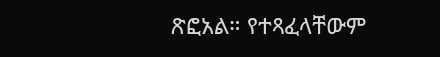ጽፎአል። የተጻፈላቸውም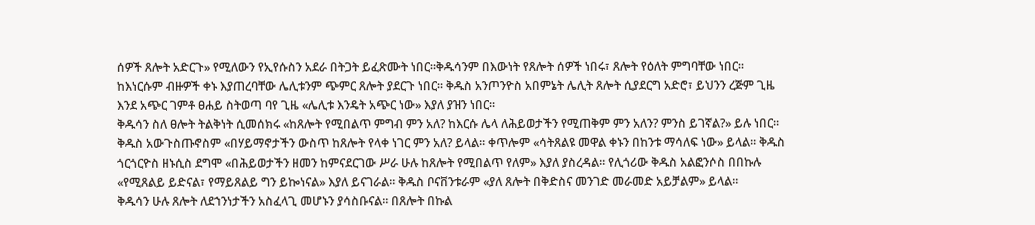ሰዎች ጸሎት አድርጉ» የሚለውን የኢየሱስን አደራ በትጋት ይፈጽሙት ነበር።ቅዱሳንም በእውነት የጸሎት ሰዎች ነበሩ፣ ጸሎት የዕለት ምግባቸው ነበር። ከእነርሱም ብዙዎች ቀኑ እያጠረባቸው ሌሊቱንም ጭምር ጸሎት ያደርጉ ነበር። ቅዱስ አንጦንዮስ አበምኔት ሌሊት ጸሎት ሲያደርግ አድሮ፣ ይህንን ረጅም ጊዜ እንደ አጭር ገምቶ ፀሐይ ስትወጣ ባየ ጊዜ «ሌሊቱ እንዴት አጭር ነው» እያለ ያዝን ነበር።
ቅዱሳን ስለ ፀሎት ትልቅነት ሲመሰክሩ «ከጸሎት የሚበልጥ ምግብ ምን አለ? ከእርሱ ሌላ ለሕይወታችን የሚጠቅም ምን አለን? ምንስ ይገኛል?» ይሉ ነበር። ቅዱስ አውጉስጡኖስም «በሃይማኖታችን ውስጥ ከጸሎት የላቀ ነገር ምን አለ? ይላል። ቀጥሎም «ሳትጸልዩ መዋል ቀኑን በከንቱ ማሳለፍ ነው» ይላል። ቅዱስ ጎርጎርዮስ ዘኑሲስ ደግሞ «በሕይወታችን ዘመን ከምናደርገው ሥራ ሁሉ ከጸሎት የሚበልጥ የለም» እያለ ያስረዳል። የሊጎሪው ቅዱስ አልፎንሶስ በበኩሉ «የሚጸልይ ይድናል፣ የማይጸልይ ግን ይኰነናል» እያለ ይናገራል። ቅዱስ ቦናቨንቱራም «ያለ ጸሎት በቅድስና መንገድ መራመድ አይቻልም» ይላል።
ቅዱሳን ሁሉ ጸሎት ለደኀንነታችን አስፈላጊ መሆኑን ያሳስቡናል። በጸሎት በኩል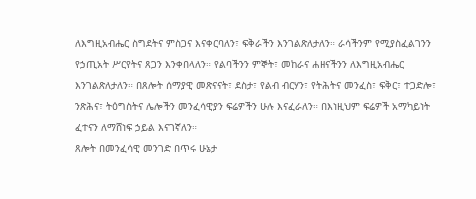ለእግዚአብሔር ስግደትና ምስጋና እናቀርባለን፣ ፍቅራችን እንገልጽለታለን። ራሳችንም የሚያስፈልገንን የኃጢአት ሥርየትና ጸጋን እንቀበላለን። የልባችንን ምኞት፣ መከራና ሐዘናችንን ለእግዚአብሔር እንገልጽለታለን። በጸሎት ሰማያዊ መጽናናት፣ ደስታ፣ የልብ ብርሃን፣ የትሕትና መንፈስ፣ ፍቅር፣ ተጋድሎ፣ ንጽሕና፣ ትዕግስትና ሌሎችን መንፈሳዊያን ፍሬዎችን ሁሉ እናፈራለን። በእነዚህም ፍሬዎች አማካይነት ፈተናን ለማሸነፍ ኃይል እናገኛለን።
ጸሎት በመንፈሳዊ መንገድ በጥሩ ሁኔታ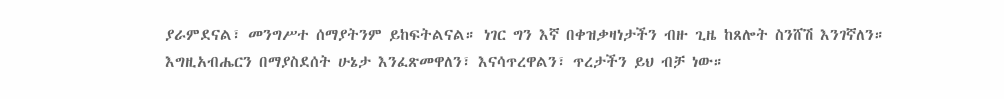ያራምደናል፣ መንግሥተ ሰማያትንም ይከፍትልናል። ነገር ግን እኛ በቀዝቃዛነታችን ብዙ ጊዜ ከጸሎት ስንሸሽ እንገኛለን። እግዚአብሔርን በማያስደሰት ሁኔታ እንፈጽመዋለን፣ እናሳጥረዋልን፣ ጥረታችን ይህ ብቻ ነው።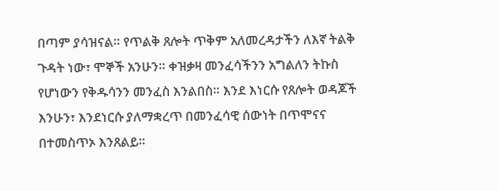በጣም ያሳዝናል። የጥልቅ ጸሎት ጥቅም አለመረዳታችን ለእኛ ትልቅ ጉዳት ነው፣ ሞኞች አንሁን። ቀዝቃዛ መንፈሳችንን አግልለን ትኩስ የሆነውን የቅዱሳንን መንፈስ እንልበስ። እንደ እነርሱ የጸሎት ወዳጆች እንሁን፣ እንደነርሱ ያለማቋረጥ በመንፈሳዊ ሰውነት በጥሞናና በተመስጥኦ እንጸልይ።